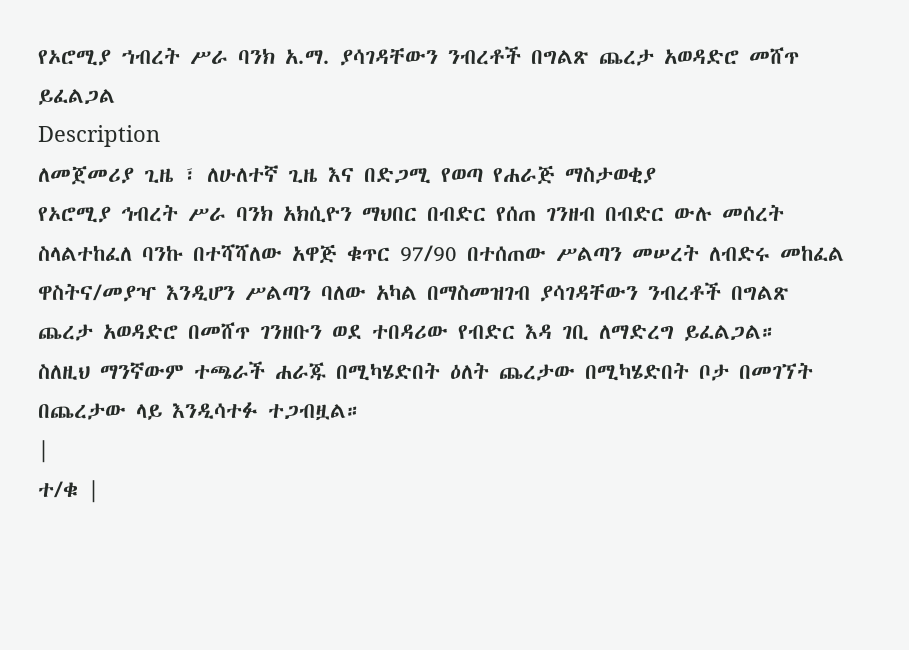የኦሮሚያ ኀብረት ሥራ ባንክ አ.ማ. ያሳገዳቸውን ንብረቶች በግልጽ ጨረታ አወዳድሮ መሸጥ ይፈልጋል
Description
ለመጀመሪያ ጊዜ ፣ ለሁለተኛ ጊዜ እና በድጋሚ የወጣ የሐራጅ ማስታወቂያ
የኦሮሚያ ኅብረት ሥራ ባንክ አክሲዮን ማህበር በብድር የሰጠ ገንዘብ በብድር ውሉ መሰረት ስላልተከፈለ ባንኩ በተሻሻለው አዋጅ ቁጥር 97/90 በተሰጠው ሥልጣን መሠረት ለብድሩ መከፈል ዋስትና/መያዣ እንዲሆን ሥልጣን ባለው አካል በማስመዝገብ ያሳገዳቸውን ንብረቶች በግልጽ ጨረታ አወዳድሮ በመሸጥ ገንዘቡን ወደ ተበዳሪው የብድር እዳ ገቢ ለማድረግ ይፈልጋል።
ስለዚህ ማንኛውም ተጫራች ሐራጁ በሚካሄድበት ዕለት ጨረታው በሚካሄድበት ቦታ በመገኘት በጨረታው ላይ እንዲሳተፉ ተጋብዟል።
|
ተ/ቁ |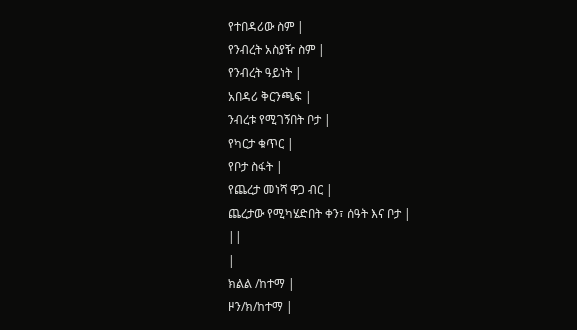የተበዳሪው ስም |
የንብረት አስያዥ ስም |
የንብረት ዓይነት |
አበዳሪ ቅርንጫፍ |
ንብረቱ የሚገኝበት ቦታ |
የካርታ ቁጥር |
የቦታ ስፋት |
የጨረታ መነሻ ዋጋ ብር |
ጨረታው የሚካሄድበት ቀን፣ ሰዓት እና ቦታ |
||
|
ክልል /ከተማ |
ዞን/ክ/ከተማ |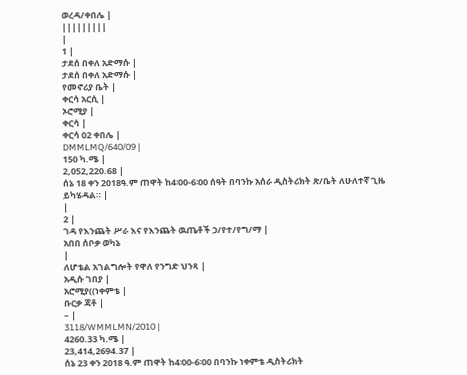ወረዳ/ቀበሌ |
|||||||||
|
1 |
ታደሰ በቀለ አድማሱ |
ታደሰ በቀለ አድማሱ |
የመኖሪያ ቤት |
ቀርሳ አርሲ |
ኦሮሚያ |
ቀርሳ |
ቀርሳ 02 ቀበሌ |
DMMLMQ/640/09 |
150 ካ.ሜ |
2,052,220.68 |
ሰኔ 18 ቀን 2018ዓ.ም ጠዋት ከ4፡00-6፡00 ሰዓት በባንኩ አሰራ ዲስትሪክት ጽ/ቤት ለሁለተኛ ጊዜ ይካሄዳል። |
|
2 |
ገዳ የእንጨት ሥራ እና የእንጨት ዉጤቶች ኃ/የተ/የግ/ማ |
አበበ ሰቦቃ ወካኔ
|
ለሆቴል አገልግሎት የዋለ የንግድ ህንጻ |
አዲሱ ገበያ |
አሮሚያ((ነቀምቴ |
ቡርቃ ጃቶ |
– |
3118/WMMLMN/2010 |
4260.33 ካ.ሜ |
23,414,2694.37 |
ሰኔ 23 ቀን 2018 ዓ.ም ጠዋት ከ4፡00-6፡00 በባንኩ ነቀምቴ ዲስትሪክት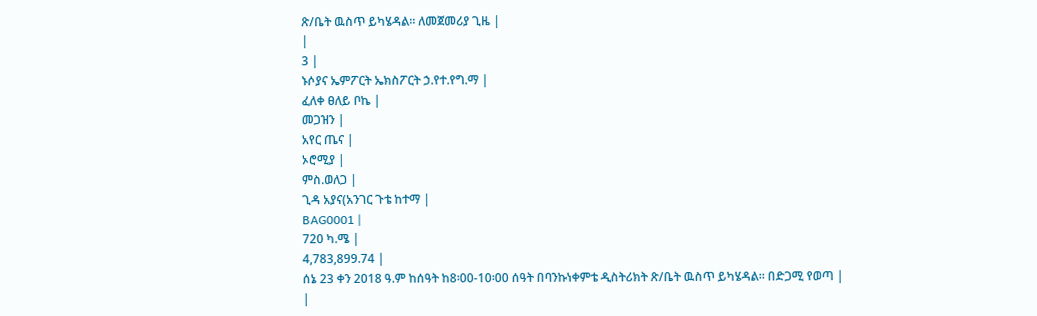ጽ/ቤት ዉስጥ ይካሄዳል። ለመጀመሪያ ጊዜ |
|
3 |
ኑሶያና ኤምፖርት ኤክስፖርት ኃ.የተ.የግ.ማ |
ፈለቀ ፀለይ ቦኬ |
መጋዝን |
አየር ጤና |
ኦሮሚያ |
ምስ.ወለጋ |
ጊዳ አያና(አንገር ጉቴ ከተማ |
BAG0001 |
720 ካ.ሜ |
4,783,899.74 |
ሰኔ 23 ቀን 2018 ዓ.ም ከሰዓት ከ8፡00-10፡00 ሰዓት በባንኩነቀምቴ ዲስትሪክት ጽ/ቤት ዉስጥ ይካሄዳል፡፡ በድጋሚ የወጣ |
|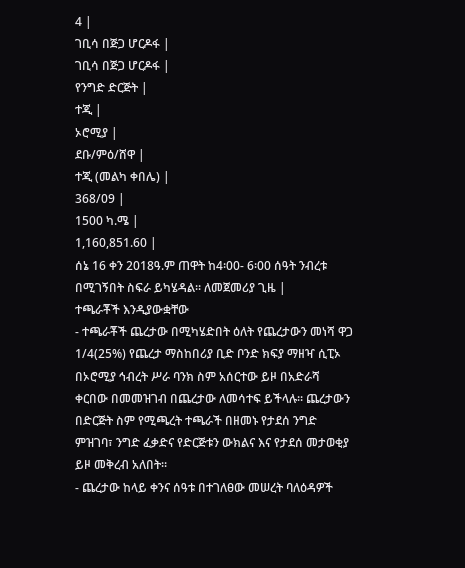4 |
ገቢሳ በጅጋ ሆርዶፋ |
ገቢሳ በጅጋ ሆርዶፋ |
የንግድ ድርጅት |
ተጂ |
ኦሮሚያ |
ደቡ/ምዕ/ሸዋ |
ተጂ (መልካ ቀበሌ) |
368/09 |
1500 ካ.ሜ |
1,160,851.60 |
ሰኔ 16 ቀን 2018ዓ.ም ጠዋት ከ4፡00- 6፡00 ሰዓት ንብረቱ በሚገኝበት ስፍራ ይካሄዳል። ለመጀመሪያ ጊዜ |
ተጫራቾች እንዲያውቋቸው
- ተጫራቾች ጨረታው በሚካሄድበት ዕለት የጨረታውን መነሻ ዋጋ 1/4(25%) የጨረታ ማስከበሪያ ቢድ ቦንድ ክፍያ ማዘዣ ሲፒኦ በኦሮሚያ ኅብረት ሥራ ባንክ ስም አሰርተው ይዞ በአድራሻ ቀርበው በመመዝገብ በጨረታው ለመሳተፍ ይችላሉ። ጨረታውን በድርጅት ስም የሚጫረት ተጫራች በዘመኑ የታደሰ ንግድ ምዝገባ፣ ንግድ ፈቃድና የድርጅቱን ውክልና እና የታደሰ መታወቂያ ይዞ መቅረብ አለበት።
- ጨረታው ከላይ ቀንና ሰዓቱ በተገለፀው መሠረት ባለዕዳዎች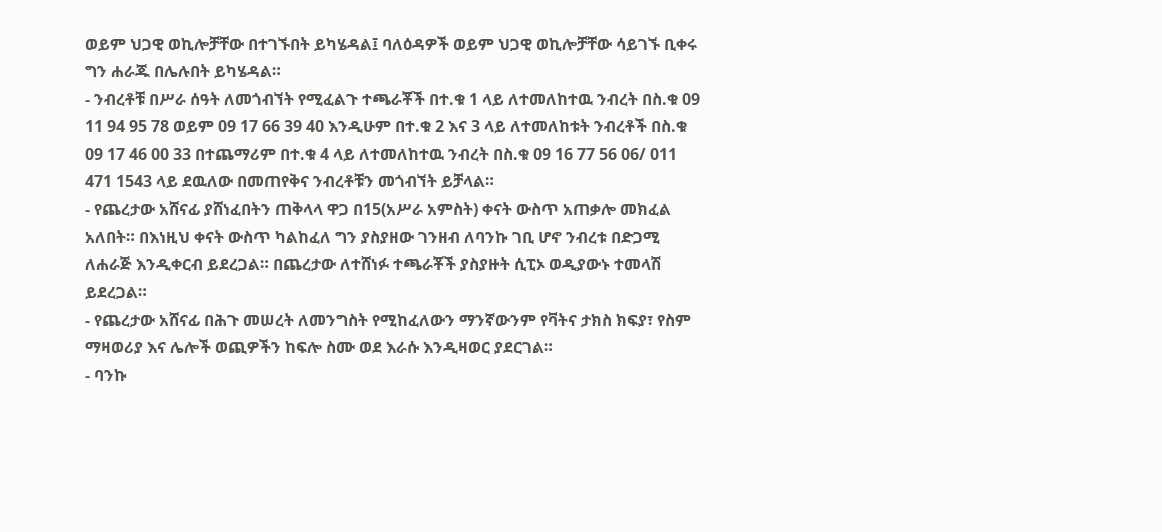ወይም ህጋዊ ወኪሎቻቸው በተገኙበት ይካሄዳል፤ ባለዕዳዎች ወይም ህጋዊ ወኪሎቻቸው ሳይገኙ ቢቀሩ ግን ሐራጁ በሌሉበት ይካሄዳል።
- ንብረቶቹ በሥራ ሰዓት ለመጎብኘት የሚፈልጉ ተጫራቾች በተ.ቁ 1 ላይ ለተመለከተዉ ንብረት በስ.ቁ 09 11 94 95 78 ወይም 09 17 66 39 40 እንዲሁም በተ.ቁ 2 እና 3 ላይ ለተመለከቱት ንብረቶች በስ.ቁ 09 17 46 00 33 በተጨማሪም በተ.ቁ 4 ላይ ለተመለከተዉ ንብረት በስ.ቁ 09 16 77 56 06/ 011 471 1543 ላይ ደዉለው በመጠየቅና ንብረቶቹን መጎብኘት ይቻላል።
- የጨረታው አሸናፊ ያሸነፈበትን ጠቅላላ ዋጋ በ15(አሥራ አምስት) ቀናት ውስጥ አጠቃሎ መክፈል አለበት። በእነዚህ ቀናት ውስጥ ካልከፈለ ግን ያስያዘው ገንዘብ ለባንኩ ገቢ ሆኖ ንብረቱ በድጋሚ ለሐራጅ እንዲቀርብ ይደረጋል። በጨረታው ለተሸነፉ ተጫራቾች ያስያዙት ሲፒኦ ወዲያውኑ ተመላሽ ይደረጋል።
- የጨረታው አሸናፊ በሕጉ መሠረት ለመንግስት የሚከፈለውን ማንኛውንም የቫትና ታክስ ክፍያ፣ የስም ማዛወሪያ እና ሌሎች ወጪዎችን ከፍሎ ስሙ ወደ እራሱ እንዲዛወር ያደርገል።
- ባንኩ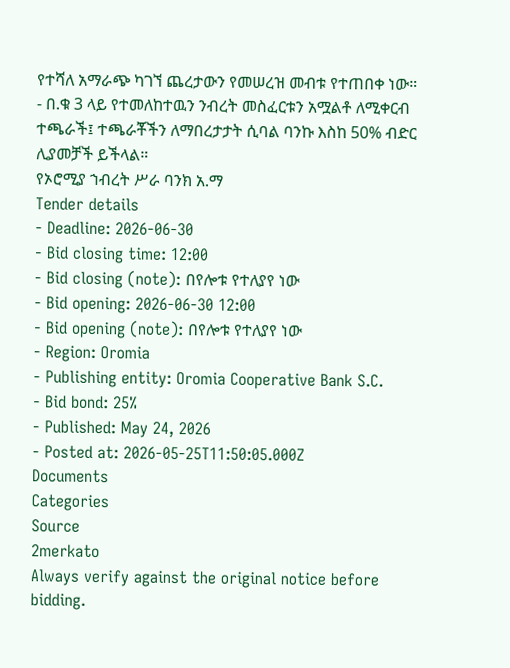የተሻለ አማራጭ ካገኘ ጨረታውን የመሠረዝ መብቱ የተጠበቀ ነው።
- በ.ቁ 3 ላይ የተመለከተዉን ንብረት መስፈርቱን አሟልቶ ለሚቀርብ ተጫራች፤ ተጫራቾችን ለማበረታታት ሲባል ባንኩ እስከ 50% ብድር ሊያመቻች ይችላል።
የኦሮሚያ ኀብረት ሥራ ባንክ አ.ማ
Tender details
- Deadline: 2026-06-30
- Bid closing time: 12:00
- Bid closing (note): በየሎቱ የተለያየ ነው
- Bid opening: 2026-06-30 12:00
- Bid opening (note): በየሎቱ የተለያየ ነው
- Region: Oromia
- Publishing entity: Oromia Cooperative Bank S.C.
- Bid bond: 25%
- Published: May 24, 2026
- Posted at: 2026-05-25T11:50:05.000Z
Documents
Categories
Source
2merkato
Always verify against the original notice before bidding.